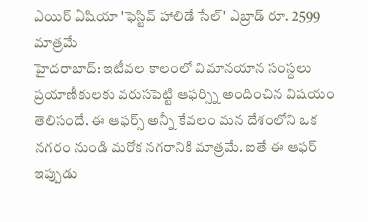ఎయిర్ ఏషియా 'ఫెస్టివ్ హాలిడే సేల్' ఎబ్రాడ్ రూ. 2599 మాత్రమే
హైదరాబాద్: ఇటీవల కాలంలో విమానయాన సంస్దలు ప్రయాణీకులకు వరుసపెట్టి ఆఫర్స్ని అందించిన విషయం తెలిసందే. ఈ ఆఫర్స్ అన్నీ కేవలం మన దేశంలోని ఒక నగరం నుండి మరోక నగరానికి మాత్రమే. ఐతే ఈ ఆఫర్ ఇప్పుడు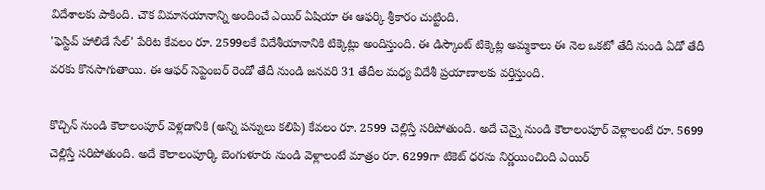విదేశాలకు పాకింది. చౌక విమానయానాన్ని అందించే ఎయిర్ ఏషియా ఈ ఆఫర్కి శ్రీకారం చుట్టింది.
'ఫెస్టివ్ హాలిడే సేల్' పేరిట కేవలం రూ. 2599లకే విదేశీయానానికి టిక్కెట్లు అందిస్తుంది. ఈ డిస్కౌంట్ టిక్కెట్ల అమ్మకాలు ఈ నెల ఒకటో తేదీ నుండి ఏడో తేదీ వరకు కొనసాగుతాయి. ఈ ఆఫర్ సెప్టెంబర్ రెండో తేదీ నుండి జనవరి 31 తేదీల మధ్య విదేశీ ప్రయాణాలకు వర్తిస్తుంది.

కొచ్చిన్ నుండి కౌలాలంపూర్ వెళ్లడానికి (అన్ని పన్నులు కలిపి) కేవలం రూ. 2599 చెల్లిస్తే సరిపోతుంది. అదే చెన్నై నుండి కౌలాలంపూర్ వెళ్లాలంటే రూ. 5699 చెల్లిస్తే సరిపోతుంది. అదే కౌలాలంపూర్కి బెంగుళూరు నుండి వెళ్లాలంటే మాత్రం రూ. 6299గా టికెట్ ధరను నిర్ణయించింది ఎయిర్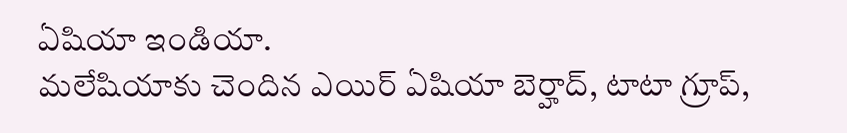ఏషియా ఇండియా.
మలేషియాకు చెందిన ఎయిర్ ఏషియా బెర్హాద్, టాటా గ్రూప్,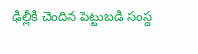ఢిల్లీకి చెందిన పెట్టుబడి సంస్ద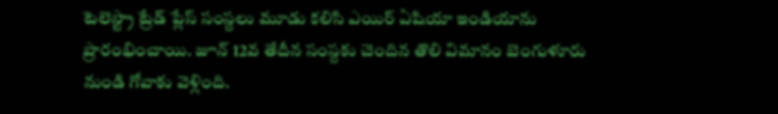టెలెస్ట్రా ట్రేడ్ ప్లేస్ సంస్దలు మూడు కలిసి ఎయిర్ ఏషియా ఇండియాను ప్రారంభించాయి. జూన్ 12వ తేదీన సంస్దకు చెందిన తొలి విమానం బెంగుళూరు నుండి గోవాకు వెళ్లింది.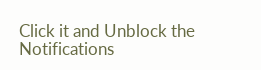Click it and Unblock the Notifications